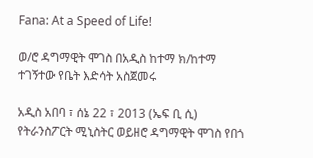Fana: At a Speed of Life!

ወ/ሮ ዳግማዊት ሞገስ በአዲስ ከተማ ክ/ከተማ ተገኝተው የቤት እድሳት አስጀመሩ

አዲስ አበባ ፣ ሰኔ 22 ፣ 2013 (ኤፍ ቢ ሲ) የትራንስፖርት ሚኒስትር ወይዘሮ ዳግማዊት ሞገስ የበጎ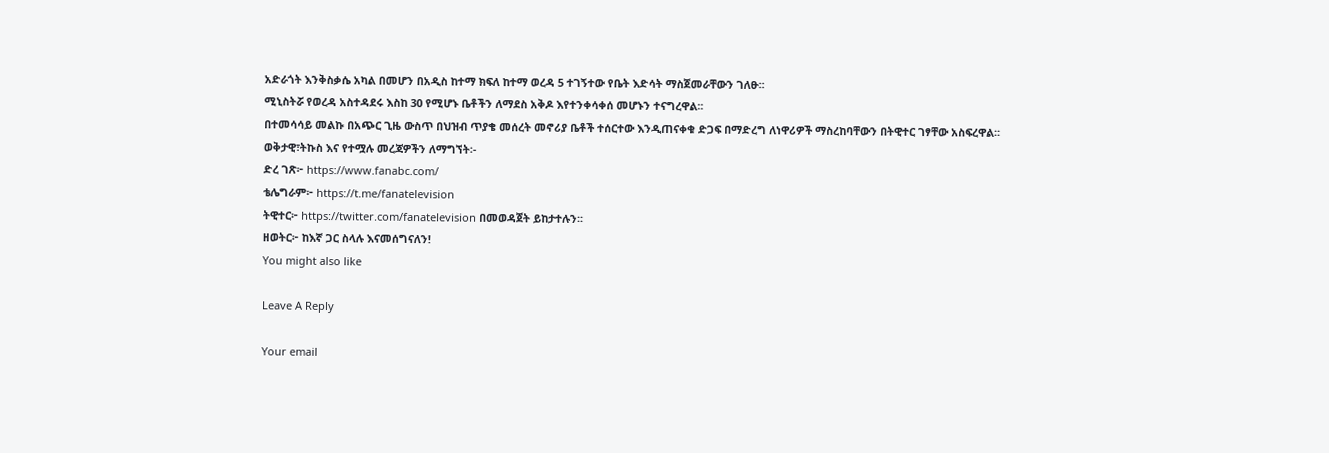አድራጎት እንቅስቃሴ አካል በመሆን በአዲስ ከተማ ክፍለ ከተማ ወረዳ 5 ተገኝተው የቤት እድሳት ማስጀመራቸውን ገለፁ፡፡
ሚኒስትሯ የወረዳ አስተዳደሩ እስከ 30 የሚሆኑ ቤቶችን ለማደስ አቅዶ እየተንቀሳቀሰ መሆኑን ተናግረዋል፡፡
በተመሳሳይ መልኩ በአጭር ጊዜ ውስጥ በህዝብ ጥያቄ መሰረት መኖሪያ ቤቶች ተሰርተው እንዲጠናቀቁ ድጋፍ በማድረግ ለነዋሪዎች ማስረከባቸውን በትዊተር ገፃቸው አስፍረዋል፡፡
ወቅታዊ፣ትኩስ እና የተሟሉ መረጃዎችን ለማግኘት፡-
ድረ ገጽ፦ https://www.fanabc.com/
ቴሌግራም፦ https://t.me/fanatelevision
ትዊተር፦ https://twitter.com/fanatelevision በመወዳጀት ይከታተሉን፡፡
ዘወትር፦ ከእኛ ጋር ስላሉ እናመሰግናለን!
You might also like

Leave A Reply

Your email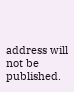address will not be published.